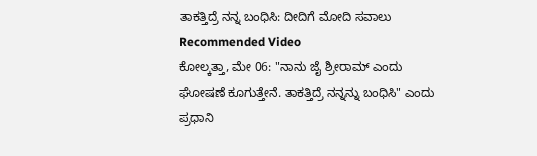ತಾಕತ್ತಿದ್ರೆ ನನ್ನ ಬಂಧಿಸಿ: ದೀದಿಗೆ ಮೋದಿ ಸವಾಲು
Recommended Video
ಕೋಲ್ಕತ್ತಾ, ಮೇ 06: "ನಾನು ಜೈ ಶ್ರೀರಾಮ್ ಎಂದು ಘೋಷಣೆ ಕೂಗುತ್ತೇನೆ. ತಾಕತ್ತಿದ್ರೆ ನನ್ನನ್ನು ಬಂಧಿಸಿ" ಎಂದು ಪ್ರಧಾನಿ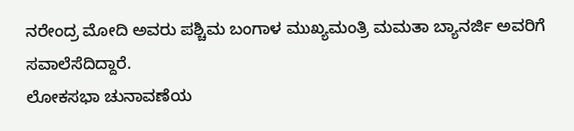ನರೇಂದ್ರ ಮೋದಿ ಅವರು ಪಶ್ಚಿಮ ಬಂಗಾಳ ಮುಖ್ಯಮಂತ್ರಿ ಮಮತಾ ಬ್ಯಾನರ್ಜಿ ಅವರಿಗೆ ಸವಾಲೆಸೆದಿದ್ದಾರೆ.
ಲೋಕಸಭಾ ಚುನಾವಣೆಯ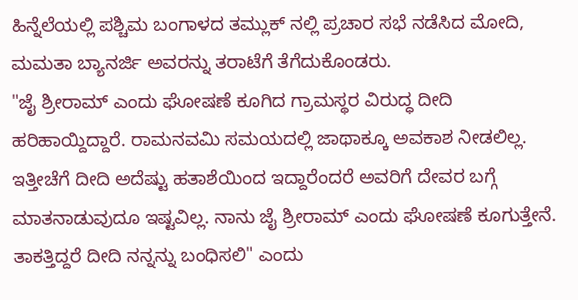ಹಿನ್ನೆಲೆಯಲ್ಲಿ ಪಶ್ಚಿಮ ಬಂಗಾಳದ ತಮ್ಲುಕ್ ನಲ್ಲಿ ಪ್ರಚಾರ ಸಭೆ ನಡೆಸಿದ ಮೋದಿ, ಮಮತಾ ಬ್ಯಾನರ್ಜಿ ಅವರನ್ನು ತರಾಟೆಗೆ ತೆಗೆದುಕೊಂಡರು.
"ಜೈ ಶ್ರೀರಾಮ್ ಎಂದು ಘೋಷಣೆ ಕೂಗಿದ ಗ್ರಾಮಸ್ಥರ ವಿರುದ್ಧ ದೀದಿ ಹರಿಹಾಯ್ದಿದ್ದಾರೆ. ರಾಮನವಮಿ ಸಮಯದಲ್ಲಿ ಜಾಥಾಕ್ಕೂ ಅವಕಾಶ ನೀಡಲಿಲ್ಲ. ಇತ್ತೀಚೆಗೆ ದೀದಿ ಅದೆಷ್ಟು ಹತಾಶೆಯಿಂದ ಇದ್ದಾರೆಂದರೆ ಅವರಿಗೆ ದೇವರ ಬಗ್ಗೆ ಮಾತನಾಡುವುದೂ ಇಷ್ಟವಿಲ್ಲ. ನಾನು ಜೈ ಶ್ರೀರಾಮ್ ಎಂದು ಘೋಷಣೆ ಕೂಗುತ್ತೇನೆ. ತಾಕತ್ತಿದ್ದರೆ ದೀದಿ ನನ್ನನ್ನು ಬಂಧಿಸಲಿ" ಎಂದು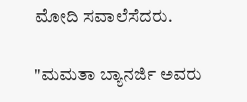ಮೋದಿ ಸವಾಲೆಸೆದರು.

"ಮಮತಾ ಬ್ಯಾನರ್ಜಿ ಅವರು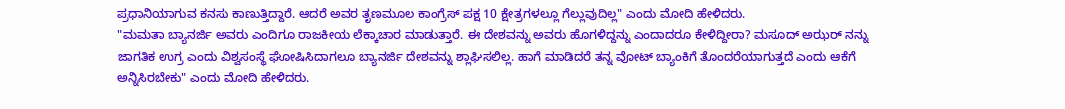ಪ್ರಧಾನಿಯಾಗುವ ಕನಸು ಕಾಣುತ್ತಿದ್ದಾರೆ. ಆದರೆ ಅವರ ತೃಣಮೂಲ ಕಾಂಗ್ರೆಸ್ ಪಕ್ಷ 10 ಕ್ಷೇತ್ರಗಳಲ್ಲೂ ಗೆಲ್ಲುವುದಿಲ್ಲ" ಎಂದು ಮೋದಿ ಹೇಳಿದರು.
"ಮಮತಾ ಬ್ಯಾನರ್ಜಿ ಅವರು ಎಂದಿಗೂ ರಾಜಕೀಯ ಲೆಕ್ಕಾಚಾರ ಮಾಡುತ್ತಾರೆ. ಈ ದೇಶವನ್ನು ಅವರು ಹೊಗಳಿದ್ದನ್ನು ಎಂದಾದರೂ ಕೇಳಿದ್ದೀರಾ? ಮಸೂದ್ ಅಝರ್ ನನ್ನು ಜಾಗತಿಕ ಉಗ್ರ ಎಂದು ವಿಶ್ವಸಂಸ್ಥೆ ಘೋಷಿಸಿದಾಗಲೂ ಬ್ಯಾನರ್ಜಿ ದೇಶವನ್ನು ಶ್ಲಾಘಿಸಲಿಲ್ಲ. ಹಾಗೆ ಮಾಡಿದರೆ ತನ್ನ ವೋಟ್ ಬ್ಯಾಂಕಿಗೆ ತೊಂದರೆಯಾಗುತ್ತದೆ ಎಂದು ಆಕೆಗೆ ಅನ್ನಿಸಿರಬೇಕು" ಎಂದು ಮೋದಿ ಹೇಳಿದರು.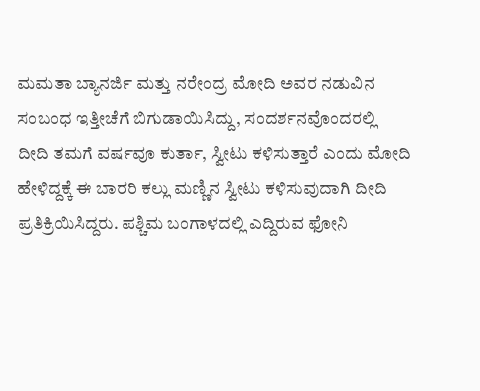ಮಮತಾ ಬ್ಯಾನರ್ಜಿ ಮತ್ತು ನರೇಂದ್ರ ಮೋದಿ ಅವರ ನಡುವಿನ ಸಂಬಂಧ ಇತ್ತೀಚೆಗೆ ಬಿಗುಡಾಯಿಸಿದ್ದು, ಸಂದರ್ಶನವೊಂದರಲ್ಲಿ ದೀದಿ ತಮಗೆ ವರ್ಷವೂ ಕುರ್ತಾ, ಸ್ವೀಟು ಕಳಿಸುತ್ತಾರೆ ಎಂದು ಮೋದಿ ಹೇಳಿದ್ದಕ್ಕೆ ಈ ಬಾರರಿ ಕಲ್ಲು ಮಣ್ಣಿನ ಸ್ವೀಟು ಕಳಿಸುವುದಾಗಿ ದೀದಿ ಪ್ರತಿಕ್ರಿಯಿಸಿದ್ದರು. ಪಶ್ಚಿಮ ಬಂಗಾಳದಲ್ಲಿ ಎದ್ದಿರುವ ಫೋನಿ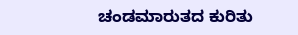ಚಂಡಮಾರುತದ ಕುರಿತು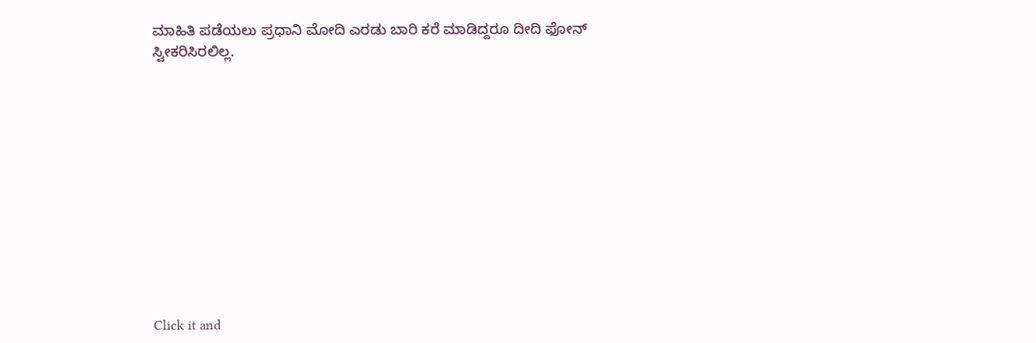ಮಾಹಿತಿ ಪಡೆಯಲು ಪ್ರಧಾನಿ ಮೋದಿ ಎರಡು ಬಾರಿ ಕರೆ ಮಾಡಿದ್ದರೂ ದೀದಿ ಫೋನ್ ಸ್ವೀಕರಿಸಿರಲಿಲ್ಲ.












Click it and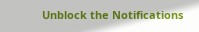Unblock the Notifications